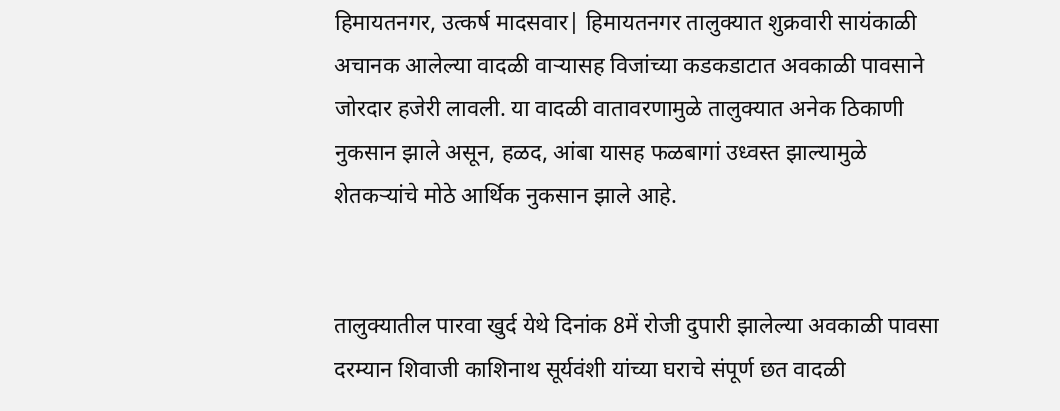हिमायतनगर, उत्कर्ष मादसवार| हिमायतनगर तालुक्यात शुक्रवारी सायंकाळी अचानक आलेल्या वादळी वाऱ्यासह विजांच्या कडकडाटात अवकाळी पावसाने जोरदार हजेरी लावली. या वादळी वातावरणामुळे तालुक्यात अनेक ठिकाणी नुकसान झाले असून, हळद, आंबा यासह फळबागां उध्वस्त झाल्यामुळे शेतकऱ्यांचे मोठे आर्थिक नुकसान झाले आहे.


तालुक्यातील पारवा खुर्द येथे दिनांक 8में रोजी दुपारी झालेल्या अवकाळी पावसा दरम्यान शिवाजी काशिनाथ सूर्यवंशी यांच्या घराचे संपूर्ण छत वादळी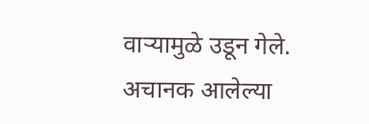वाऱ्यामुळे उडून गेले. अचानक आलेल्या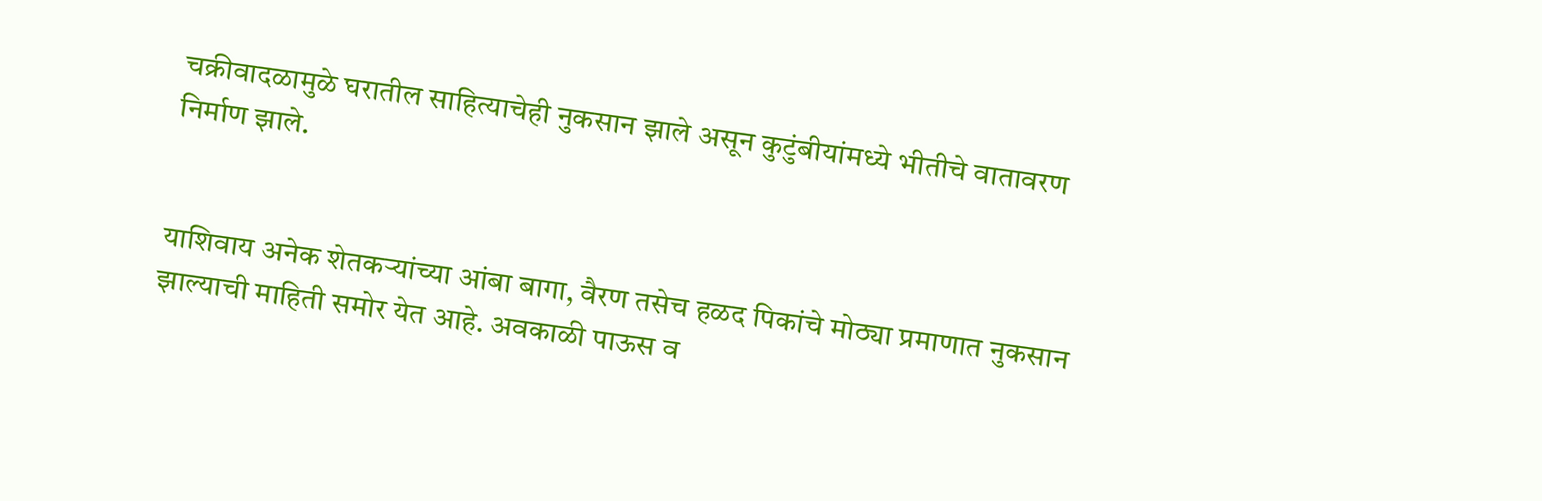चक्रीवादळामुळे घरातील साहित्याचेही नुकसान झाले असून कुटुंबीयांमध्ये भीतीचे वातावरण निर्माण झाले.


याशिवाय अनेक शेतकऱ्यांच्या आंबा बागा, वैरण तसेच हळद पिकांचे मोठ्या प्रमाणात नुकसान झाल्याची माहिती समोर येत आहे. अवकाळी पाऊस व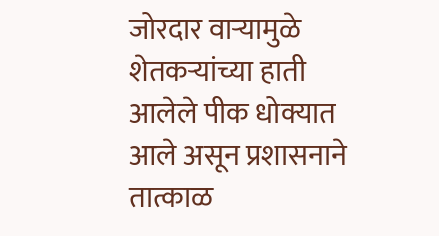जोरदार वाऱ्यामुळे शेतकऱ्यांच्या हाती आलेले पीक धोक्यात आले असून प्रशासनाने तात्काळ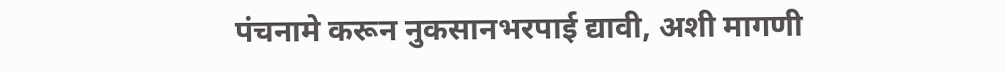पंचनामे करून नुकसानभरपाई द्यावी, अशी मागणी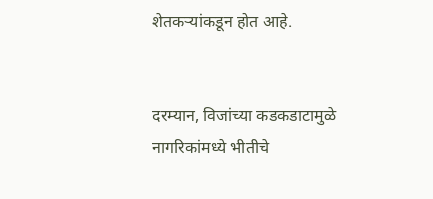शेतकऱ्यांकडून होत आहे.


दरम्यान, विजांच्या कडकडाटामुळे नागरिकांमध्ये भीतीचे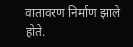वातावरण निर्माण झाले होते.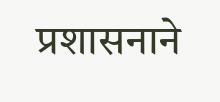प्रशासनाने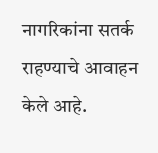नागरिकांना सतर्क राहण्याचे आवाहन केले आहे.